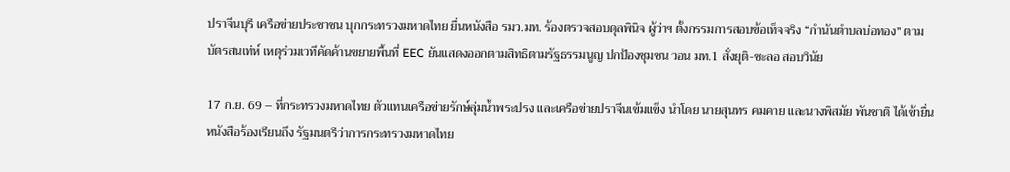ปราจีนบุรี เครือข่ายประชาชน บุกกระทรวงมหาดไทย ยื่นหนังสือ รมว.มท. ร้องตรวจสอบดุลพินิจ ผู้ว่าฯ ตั้งกรรมการสอบข้อเท็จจริง “กำนันตำบลบ่อทอง” ตามบัตรสนเท่ห์ เหตุร่วมเวทีคัดค้านขยายพื้นที่ EEC ยันแสดงออกตามสิทธิตามรัฐธรรมนูญ ปกป้องชุมชน วอน มท.1 สั่งยุติ-ชะลอ สอบวินัย

17 ก.ย. 69 – ที่กระทรวงมหาดไทย ตัวแทนเครือข่ายรักษ์ลุ่มน้ำพระปรง และเครือข่ายปราจีนเข้มแข็ง นำโดย นายสุนทร คมคาย และนางพิสมัย พันชาติ ได้เข้ายื่นหนังสือร้องเรียนถึง รัฐมนตรีว่าการกระทรวงมหาดไทย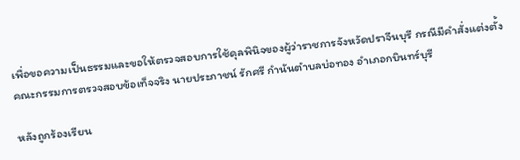เพื่อขอความเป็นธรรมและขอให้ตรวจสอบการใช้ดุลพินิจของผู้ว่าราชการจังหวัดปราจีนบุรี กรณีมีคำสั่งแต่งตั้งคณะกรรมการตรวจสอบข้อเท็จจริง นายประภาชน์ รักศรี กำนันตำบลบ่อทอง อำเภอกบินทร์บุรี

หลังถูกร้องเรียน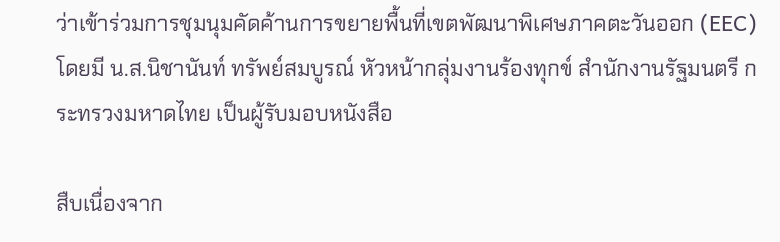ว่าเข้าร่วมการชุมนุมคัดค้านการขยายพื้นที่เขตพัฒนาพิเศษภาคตะวันออก (EEC) โดยมี น.ส.นิชานันท์ ทรัพย์สมบูรณ์ หัวหน้ากลุ่มงานร้องทุกข์ สำนักงานรัฐมนตรี กระทรวงมหาดไทย เป็นผู้รับมอบหนังสือ

สืบเนื่องจาก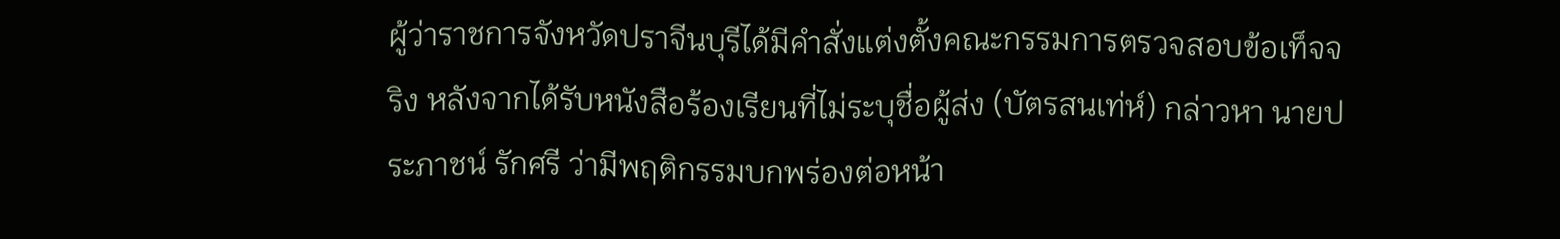ผู้ว่าราชการจังหวัดปราจีนบุรีได้มีคำสั่งแต่งตั้งคณะกรรมการตรวจสอบข้อเท็จจริง หลังจากได้รับหนังสือร้องเรียนที่ไม่ระบุชื่อผู้ส่ง (บัตรสนเท่ห์) กล่าวหา นายประภาชน์ รักศรี ว่ามีพฤติกรรมบกพร่องต่อหน้า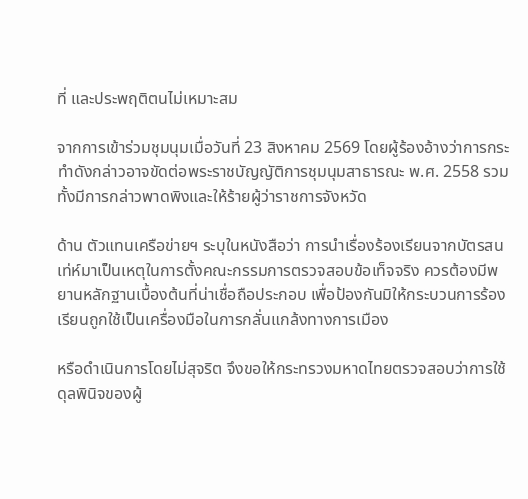ที่ และประพฤติตนไม่เหมาะสม

จากการเข้าร่วมชุมนุมเมื่อวันที่ 23 สิงหาคม 2569 โดยผู้ร้องอ้างว่าการกระทำดังกล่าวอาจขัดต่อพระราชบัญญัติการชุมนุมสาธารณะ พ.ศ. 2558 รวมทั้งมีการกล่าวพาดพิงและให้ร้ายผู้ว่าราชการจังหวัด

ด้าน ตัวแทนเครือข่ายฯ ระบุในหนังสือว่า การนำเรื่องร้องเรียนจากบัตรสนเท่ห์มาเป็นเหตุในการตั้งคณะกรรมการตรวจสอบข้อเท็จจริง ควรต้องมีพยานหลักฐานเบื้องต้นที่น่าเชื่อถือประกอบ เพื่อป้องกันมิให้กระบวนการร้องเรียนถูกใช้เป็นเครื่องมือในการกลั่นแกล้งทางการเมือง

หรือดำเนินการโดยไม่สุจริต จึงขอให้กระทรวงมหาดไทยตรวจสอบว่าการใช้ดุลพินิจของผู้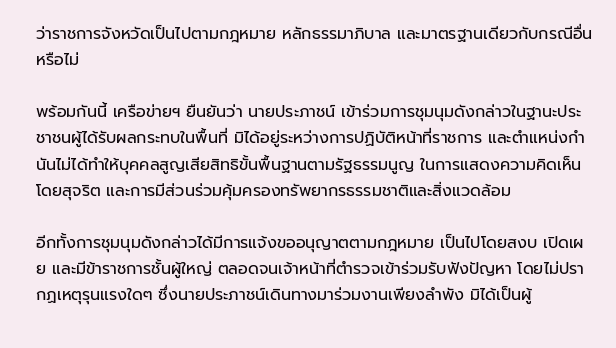ว่าราชการจังหวัดเป็นไปตามกฎหมาย หลักธรรมาภิบาล และมาตรฐานเดียวกับกรณีอื่นหรือไม่

พร้อมกันนี้ เครือข่ายฯ ยืนยันว่า นายประภาชน์ เข้าร่วมการชุมนุมดังกล่าวในฐานะประชาชนผู้ได้รับผลกระทบในพื้นที่ มิได้อยู่ระหว่างการปฏิบัติหน้าที่ราชการ และตำแหน่งกำนันไม่ได้ทำให้บุคคลสูญเสียสิทธิขั้นพื้นฐานตามรัฐธรรมนูญ ในการแสดงความคิดเห็นโดยสุจริต และการมีส่วนร่วมคุ้มครองทรัพยากรธรรมชาติและสิ่งแวดล้อม

อีกทั้งการชุมนุมดังกล่าวได้มีการแจ้งขออนุญาตตามกฎหมาย เป็นไปโดยสงบ เปิดเผย และมีข้าราชการชั้นผู้ใหญ่ ตลอดจนเจ้าหน้าที่ตำรวจเข้าร่วมรับฟังปัญหา โดยไม่ปรากฏเหตุรุนแรงใดๆ ซึ่งนายประภาชน์เดินทางมาร่วมงานเพียงลำพัง มิได้เป็นผู้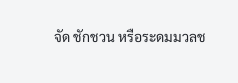จัด ชักชวน หรือระดมมวลช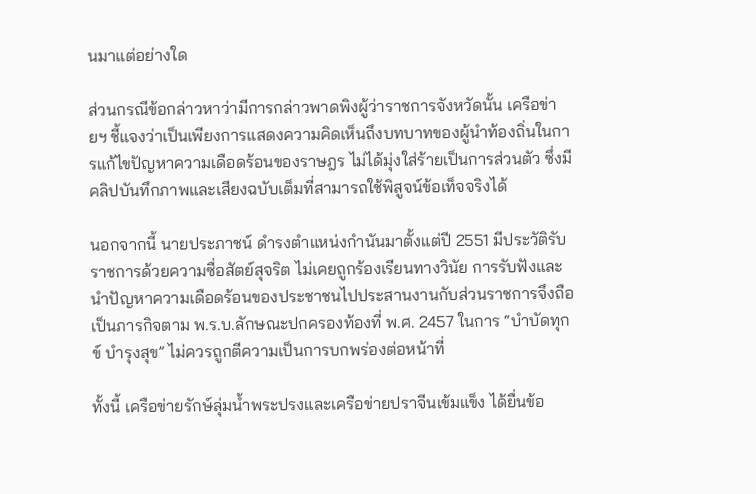นมาแต่อย่างใด

ส่วนกรณีข้อกล่าวหาว่ามีการกล่าวพาดพิงผู้ว่าราชการจังหวัดนั้น เครือข่ายฯ ชี้แจงว่าเป็นเพียงการแสดงความคิดเห็นถึงบทบาทของผู้นำท้องถิ่นในการแก้ไขปัญหาความเดือดร้อนของราษฎร ไม่ได้มุ่งใส่ร้ายเป็นการส่วนตัว ซึ่งมีคลิปบันทึกภาพและเสียงฉบับเต็มที่สามารถใช้พิสูจน์ข้อเท็จจริงได้

นอกจากนี้ นายประภาชน์ ดำรงตำแหน่งกำนันมาตั้งแต่ปี 2551 มีประวัติรับราชการด้วยความซื่อสัตย์สุจริต ไม่เคยถูกร้องเรียนทางวินัย การรับฟังและนำปัญหาความเดือดร้อนของประชาชนไปประสานงานกับส่วนราชการจึงถือเป็นภารกิจตาม พ.ร.บ.ลักษณะปกครองท้องที่ พ.ศ. 2457 ในการ “บำบัดทุกข์ บำรุงสุข” ไม่ควรถูกตีความเป็นการบกพร่องต่อหน้าที่

ทั้งนี้ เครือข่ายรักษ์ลุ่มน้ำพระปรงและเครือข่ายปราจีนเข้มแข็ง ได้ยื่นข้อ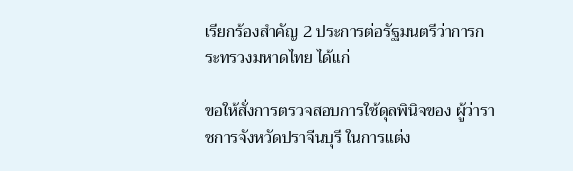เรียกร้องสำคัญ 2 ประการต่อรัฐมนตรีว่าการกระทรวงมหาดไทย ได้แก่

ขอให้สั่งการตรวจสอบการใช้ดุลพินิจของ ผู้ว่าราชการจังหวัดปราจีนบุรี ในการแต่ง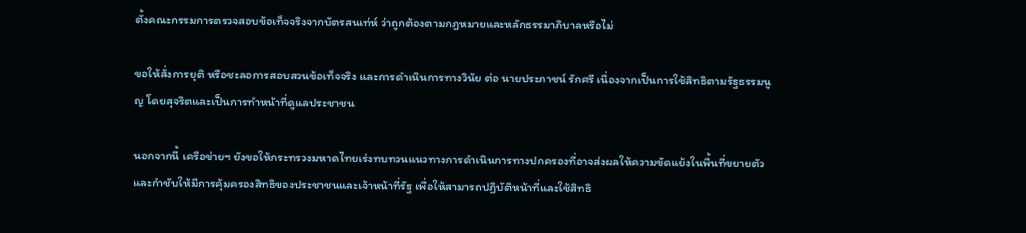ตั้งคณะกรรมการตรวจสอบข้อเท็จจริงจากบัตรสนเท่ห์ ว่าถูกต้องตามกฎหมายและหลักธรรมาภิบาลหรือไม่

ขอให้สั่งการยุติ หรือชะลอการสอบสวนข้อเท็จจริง และการดำเนินการทางวินัย ต่อ นายประภาชน์ รักศรี เนื่องจากเป็นการใช้สิทธิตามรัฐธรรมนูญ โดยสุจริตและเป็นการทำหน้าที่ดูแลประชาชน

นอกจากนี้ เครือข่ายฯ ยังขอให้กระทรวงมหาดไทยเร่งทบทวนแนวทางการดำเนินการทางปกครองที่อาจส่งผลให้ความขัดแย้งในพื้นที่ขยายตัว และกำชับให้มีการคุ้มครองสิทธิของประชาชนและเจ้าหน้าที่รัฐ เพื่อให้สามารถปฏิบัติหน้าที่และใช้สิทธิ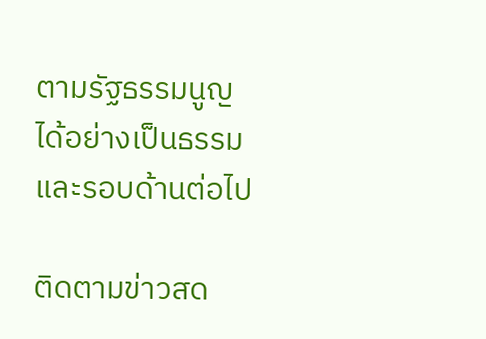ตามรัฐธรรมนูญได้อย่างเป็นธรรมและรอบด้านต่อไป

ติดตามข่าวสด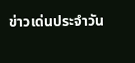ข่าวเด่นประจำวัน